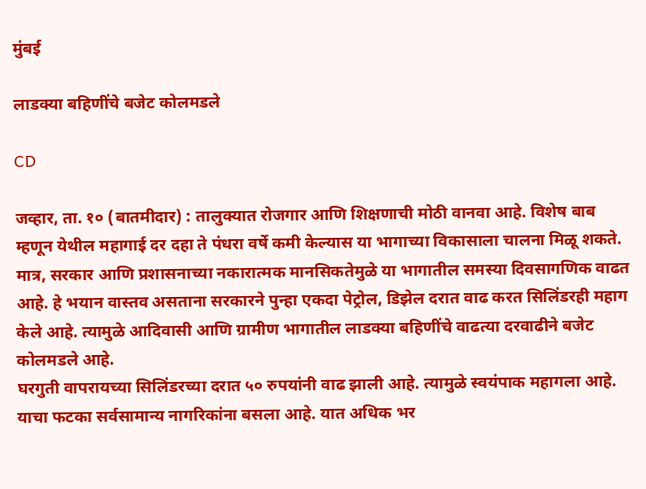मुंबई

लाडक्या बहिणींचे बजेट कोलमडले

CD

जव्हार, ता. १० (बातमीदार) : तालुक्यात रोजगार आणि शिक्षणाची मोठी वानवा आहे. विशेष बाब म्हणून येथील महागाई दर दहा ते पंधरा वर्षे कमी केल्यास या भागाच्या विकासाला चालना मिळू शकते. मात्र, सरकार आणि प्रशासनाच्या नकारात्मक मानसिकतेमुळे या भागातील समस्या दिवसागणिक वाढत आहे. हे भयान वास्तव असताना सरकारने पुन्हा एकदा पेट्रोल, डिझेल दरात वाढ करत सिलिंडरही महाग केले आहे. त्यामुळे आदिवासी आणि ग्रामीण भागातील लाडक्या बहिणींचे वाढत्या दरवाढीने बजेट कोलमडले आहे.
घरगुती वापरायच्या सिलिंडरच्या दरात ५० रुपयांनी वाढ झाली आहे. त्यामुळे स्वयंपाक महागला आहे. याचा फटका सर्वसामान्य नागरिकांना बसला आहे. यात अधिक भर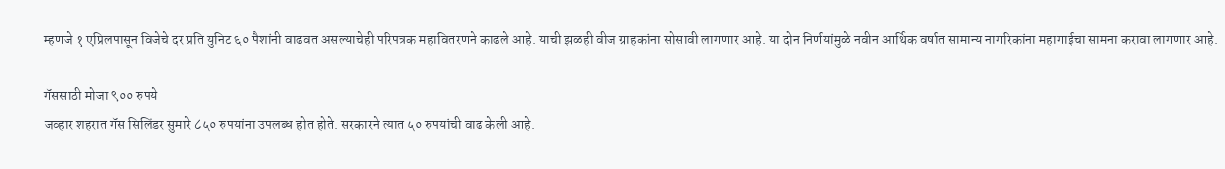म्हणजे १ एप्रिलपासून विजेचे दर प्रति युनिट ६० पैशांनी वाढवत असल्याचेही परिपत्रक महावितरणने काढले आहे. याची झळही वीज ग्राहकांना सोसावी लागणार आहे. या दोन निर्णयांमुळे नवीन आर्थिक वर्षात सामान्य नागरिकांना महागाईचा सामना करावा लागणार आहे.

गॅससाठी मोजा ९०० रुपये
जव्हार शहरात गॅस सिलिंडर सुमारे ८५० रुपयांना उपलब्ध होत होते. सरकारने त्यात ५० रुपयांची वाढ केली आहे.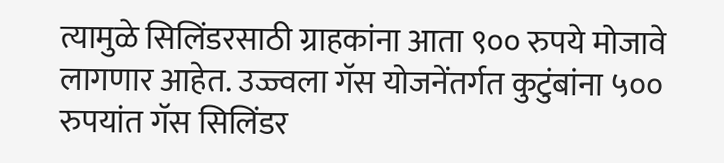त्यामुळे सिलिंडरसाठी ग्राहकांना आता ९०० रुपये मोजावे लागणार आहेत. उज्ज्वला गॅस योजनेंतर्गत कुटुंबांना ५०० रुपयांत गॅस सिलिंडर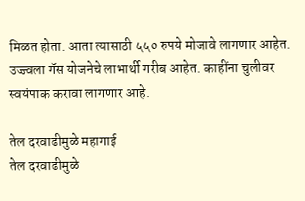मिळत होता. आता त्यासाठी ५५० रुपये मोजावे लागणार आहेत. उज्ज्वला गॅस योजनेचे लाभार्थी गरीब आहेत. काहींना चुलीवर स्वयंपाक करावा लागणार आहे.

तेल दरवाढीमुळे महागाई
तेल दरवाढीमुळे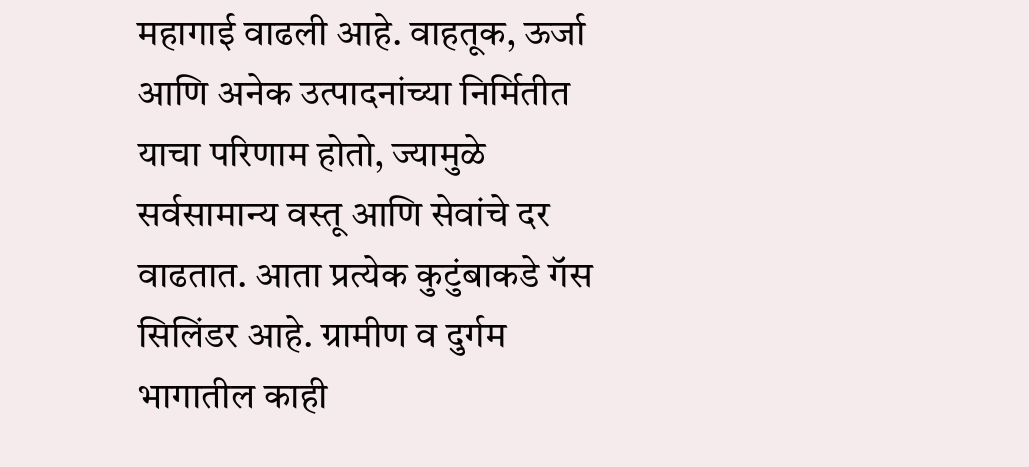महागाई वाढली आहे. वाहतूक, ऊर्जा आणि अनेक उत्पादनांच्या निर्मितीत याचा परिणाम होतो, ज्यामुळे सर्वसामान्य वस्तू आणि सेवांचे दर वाढतात. आता प्रत्येक कुटुंबाकडे गॅस सिलिंडर आहे. ग्रामीण व दुर्गम भागातील काही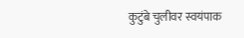कुटुंबे चुलीवर स्वयंपाक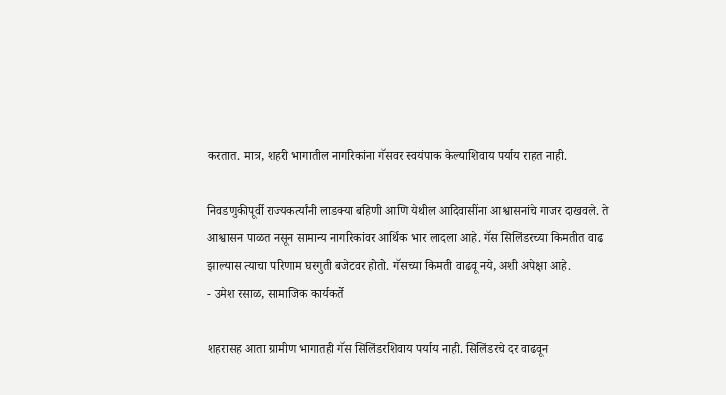करतात. मात्र, शहरी भागातील नागरिकांना गॅसवर स्वयंपाक केल्याशिवाय पर्याय राहत नाही.

निवडणुकीपूर्वी राज्यकर्त्यांनी लाडक्या बहिणी आणि येथील आदिवासींना आश्वासनांचे गाजर दाखवले. ते आश्वासन पाळत नसून सामान्य नागरिकांवर आर्थिक भार लादला आहे. गॅस सिलिंडरच्या किमतीत वाढ झाल्यास त्याचा परिणाम घरगुती बजेटवर होतो. गॅसच्या किमती वाढवू नये, अशी अपेक्षा आहे.
- उमेश रसाळ, सामाजिक कार्यकर्ते

शहरासह आता ग्रामीण भागातही गॅस सिलिंडरशिवाय पर्याय नाही. सिलिंडरचे दर वाढवून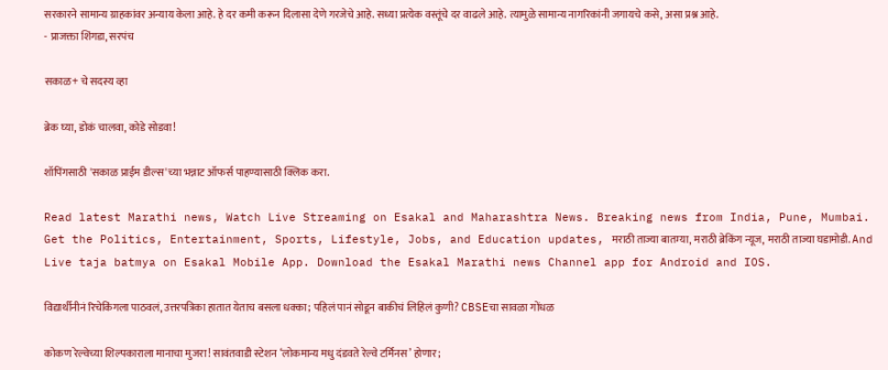सरकारने सामान्य ग्राहकांवर अन्याय केला आहे. हे दर कमी करून दिलासा देणे गरजेचे आहे. सध्या प्रत्येक वस्तूंचे दर वाढले आहे. त्यामुळे सामान्य नागरिकांनी जगायचे कसे, असा प्रश्न आहे.
- प्राजक्ता शिंगडा, सरपंच

सकाळ+ चे सदस्य व्हा

ब्रेक घ्या, डोकं चालवा, कोडे सोडवा!

शॉपिंगसाठी 'सकाळ प्राईम डील्स'च्या भन्नाट ऑफर्स पाहण्यासाठी क्लिक करा.

Read latest Marathi news, Watch Live Streaming on Esakal and Maharashtra News. Breaking news from India, Pune, Mumbai. Get the Politics, Entertainment, Sports, Lifestyle, Jobs, and Education updates, मराठी ताज्या बातम्या, मराठी ब्रेकिंग न्यूज, मराठी ताज्या घडामोडी. And Live taja batmya on Esakal Mobile App. Download the Esakal Marathi news Channel app for Android and IOS.

विद्यार्थीनीनं रिचेकिंगला पाठवलं, उत्तरपत्रिका हातात येताच बसला धक्का; पहिलं पानं सोडून बाकीचं लिहिलं कुणी? CBSEचा सावळा गोंधळ

कोकण रेल्वेच्या शिल्पकाराला मानाचा मुजरा! सावंतवाडी स्टेशन ‘लोकमान्य मधु दंडवते रेल्वे टर्मिनस’ होणार;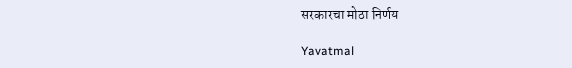सरकारचा मोठा निर्णय

Yavatmal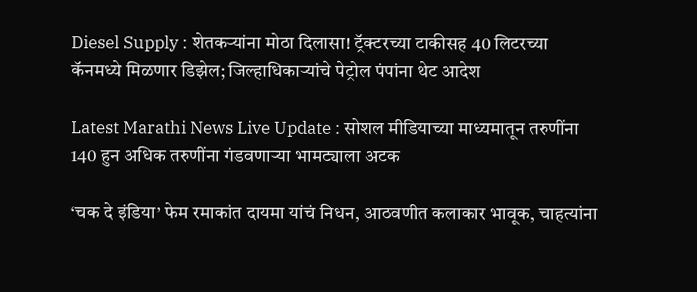Diesel Supply : शेतकऱ्यांना मोठा दिलासा! ट्रॅक्टरच्या टाकीसह 40 लिटरच्या कॅनमध्ये मिळणार डिझेल; जिल्हाधिकाऱ्यांचे पेट्रोल पंपांना थेट आदेश

Latest Marathi News Live Update : सोशल मीडियाच्या माध्यमातून तरुणींना 140 हुन अधिक तरुणींना गंडवणाऱ्या भामट्याला अटक

‘चक दे इंडिया’ फेम रमाकांत दायमा यांचं निधन, आठवणीत कलाकार भावूक, चाहत्यांना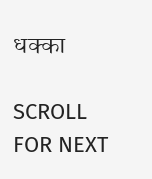धक्का

SCROLL FOR NEXT